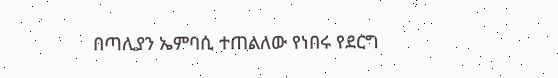በጣሊያን ኤምባሲ ተጠልለው የነበሩ የደርግ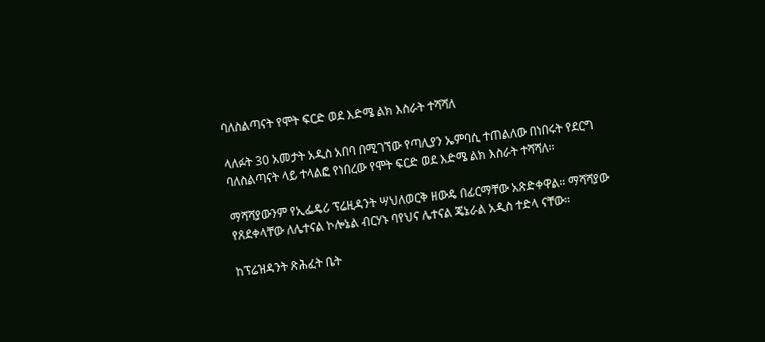ባለስልጣናት የሞት ፍርድ ወደ እድሜ ልክ እስራት ተሻሻለ

ላለፉት 30 አመታት አዲስ አበባ በሚገኘው የጣሊያን ኤምባሲ ተጠልለው በነበሩት የደርግ ባለስልጣናት ላይ ተላልፎ የነበረው የሞት ፍርድ ወደ እድሜ ልክ እስራት ተሻሻለ፡፡

ማሻሻያውንም የኢፌዴሪ ፕሬዚዳንት ሣህለወርቅ ዘውዴ በፊርማቸው አጽድቀዋል። ማሻሻያው የጸደቀላቸው ለሌተናል ኮሎኔል ብርሃኑ ባየህና ሌተናል ጄኔራል አዲስ ተድላ ናቸው።

ከፕሬዝዳንት ጽሕፈት ቤት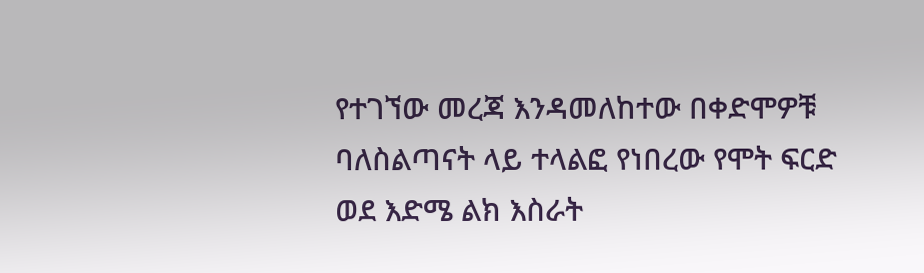የተገኘው መረጃ እንዳመለከተው በቀድሞዎቹ ባለስልጣናት ላይ ተላልፎ የነበረው የሞት ፍርድ ወደ እድሜ ልክ እስራት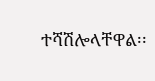ተሻሽሎላቸዋል፡፡